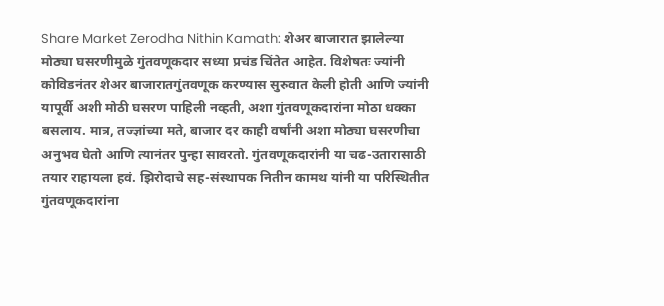Share Market Zerodha Nithin Kamath: शेअर बाजारात झालेल्या मोठ्या घसरणीमुळे गुंतवणूकदार सध्या प्रचंड चिंतेत आहेत. विशेषतः ज्यांनी कोविडनंतर शेअर बाजारातगुंतवणूक करण्यास सुरुवात केली होती आणि ज्यांनी यापूर्वी अशी मोठी घसरण पाहिली नव्हती, अशा गुंतवणूकदारांना मोठा धक्का बसलाय. मात्र, तज्ज्ञांच्या मते, बाजार दर काही वर्षांनी अशा मोठ्या घसरणीचा अनुभव घेतो आणि त्यानंतर पुन्हा सावरतो. गुंतवणूकदारांनी या चढ-उतारासाठी तयार राहायला हवं. झिरोदाचे सह-संस्थापक नितीन कामथ यांनी या परिस्थितीत गुंतवणूकदारांना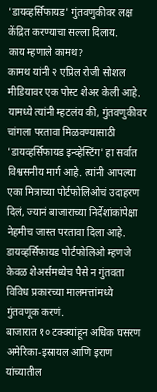'डायव्हर्सिफायड' गुंतवणुकीवर लक्ष केंद्रित करण्याचा सल्ला दिलाय.
काय म्हणाले कामथ?
कामथ यांनी २ एप्रिल रोजी सोशल मीडियावर एक पोस्ट शेअर केली आहे. यामध्ये त्यांनी म्हटलंय की, गुंतवणुकीवर चांगला परतावा मिळवण्यासाठी 'डायव्हर्सिफायड इन्व्हेस्टिंग' हा सर्वात विश्वसनीय मार्ग आहे. त्यांनी आपल्या एका मित्राच्या पोर्टफोलिओचं उदाहरण दिलं, ज्यानं बाजाराच्या निर्देशांकांपेक्षा नेहमीच जास्त परतावा दिला आहे. डायव्हर्सिफायड पोर्टफोलिओ म्हणजे केवळ शेअर्समध्येच पैसे न गुंतवता विविध प्रकारच्या मालमत्तांमध्ये गुंतवणूक करणं.
बाजारात १० टक्क्यांहून अधिक घसरण
अमेरिका-इस्रायल आणि इराण यांच्यातील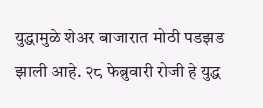युद्धामुळे शेअर बाजारात मोठी पडझड झाली आहे. २८ फेब्रुवारी रोजी हे युद्ध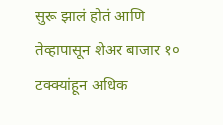सुरू झालं होतं आणि तेव्हापासून शेअर बाजार १० टक्क्यांहून अधिक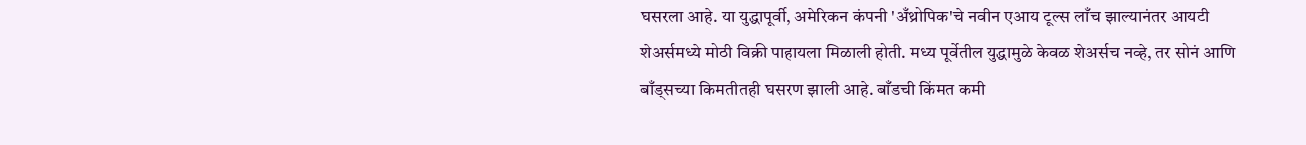घसरला आहे. या युद्धापूर्वी, अमेरिकन कंपनी 'अँथ्रोपिक'चे नवीन एआय टूल्स लाँच झाल्यानंतर आयटी शेअर्समध्ये मोठी विक्री पाहायला मिळाली होती. मध्य पूर्वेतील युद्धामुळे केवळ शेअर्सच नव्हे, तर सोनं आणि बाँड्सच्या किमतीतही घसरण झाली आहे. बाँडची किंमत कमी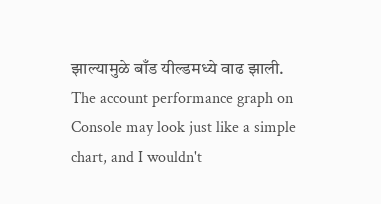झाल्यामुळे बाँड यील्डमध्ये वाढ झाली.
The account performance graph on Console may look just like a simple chart, and I wouldn't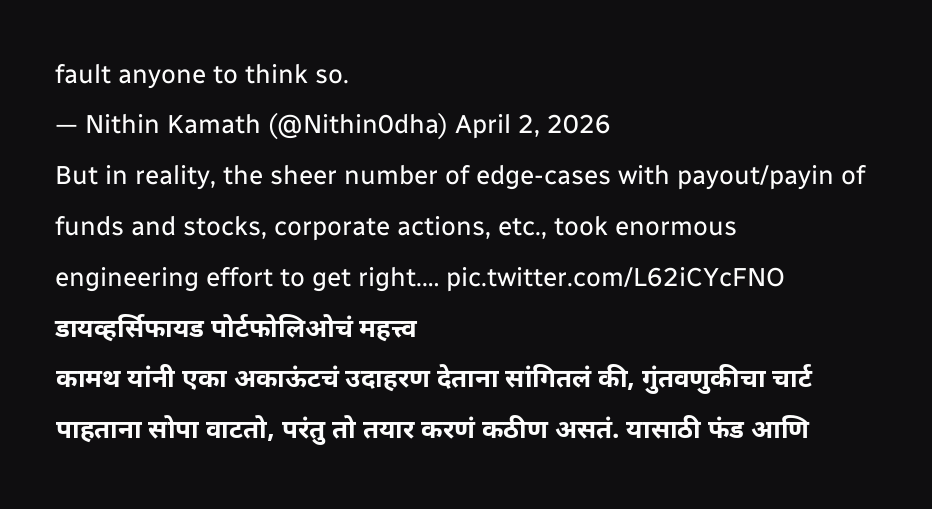fault anyone to think so.
— Nithin Kamath (@Nithin0dha) April 2, 2026
But in reality, the sheer number of edge-cases with payout/payin of funds and stocks, corporate actions, etc., took enormous engineering effort to get right.… pic.twitter.com/L62iCYcFNO
डायव्हर्सिफायड पोर्टफोलिओचं महत्त्व
कामथ यांनी एका अकाऊंटचं उदाहरण देताना सांगितलं की, गुंतवणुकीचा चार्ट पाहताना सोपा वाटतो, परंतु तो तयार करणं कठीण असतं. यासाठी फंड आणि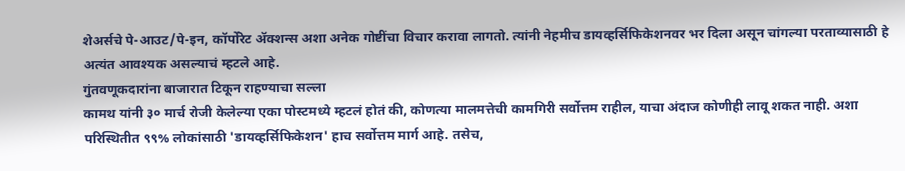शेअर्सचे पे-आउट/पे-इन, कॉर्पोरेट ॲक्शन्स अशा अनेक गोष्टींचा विचार करावा लागतो. त्यांनी नेहमीच डायव्हर्सिफिकेशनवर भर दिला असून चांगल्या परताव्यासाठी हे अत्यंत आवश्यक असल्याचं म्हटले आहे.
गुंतवणूकदारांना बाजारात टिकून राहण्याचा सल्ला
कामथ यांनी ३० मार्च रोजी केलेल्या एका पोस्टमध्ये म्हटलं होतं की, कोणत्या मालमत्तेची कामगिरी सर्वोत्तम राहील, याचा अंदाज कोणीही लावू शकत नाही. अशा परिस्थितीत ९९% लोकांसाठी 'डायव्हर्सिफिकेशन' हाच सर्वोत्तम मार्ग आहे. तसेच,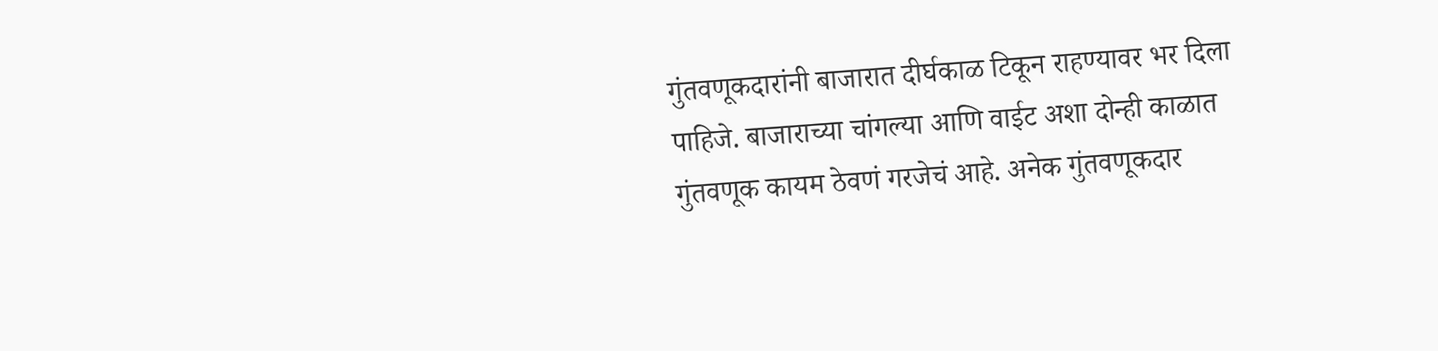गुंतवणूकदारांनी बाजारात दीर्घकाळ टिकून राहण्यावर भर दिला पाहिजे. बाजाराच्या चांगल्या आणि वाईट अशा दोन्ही काळात गुंतवणूक कायम ठेवणं गरजेचं आहे. अनेक गुंतवणूकदार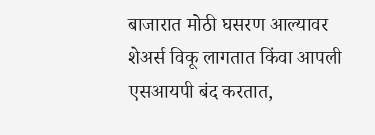बाजारात मोठी घसरण आल्यावर शेअर्स विकू लागतात किंवा आपली एसआयपी बंद करतात,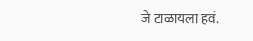जे टाळायला हवं.